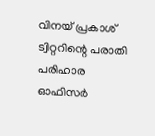വിനയ് പ്രകാശ് ട്വിറ്ററിന്റെ പരാതി പരിഹാര ഓഫിസര്‍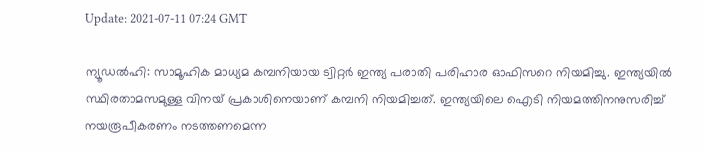Update: 2021-07-11 07:24 GMT

ന്യൂഡല്‍ഹി: സാമൂഹിക മാധ്യമ കമ്പനിയായ ട്വിറ്റര്‍ ഇന്ത്യ പരാതി പരിഹാര ഓഫിസറെ നിയമിച്ചു. ഇന്ത്യയില്‍ സ്ഥിരതാമസമുള്ള വിനയ് പ്രകാശിനെയാണ് കമ്പനി നിയമിച്ചത്. ഇന്ത്യയിലെ ഐടി നിയമത്തിനനുസരിച്ച് നയരൂപീകരണം നടത്തണമെന്ന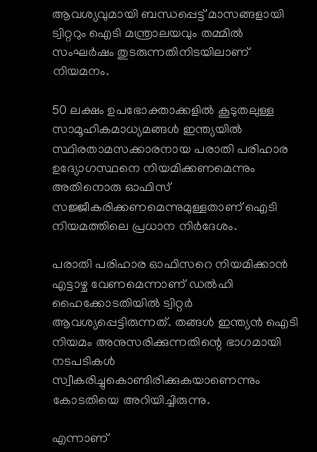ആവശ്യവുമായി ബന്ധപ്പെട്ട് മാസങ്ങളായി ട്വിറ്ററും ഐടി മന്ത്രാലയവും തമ്മില്‍ സംഘര്‍ഷം തുടരുന്നതിനിടയിലാണ് നിയമനം.

50 ലക്ഷം ഉപഭോക്താക്കളില്‍ കൂടുതലുള്ള സാമൂഹികമാധ്യമങ്ങള്‍ ഇന്ത്യയില്‍ സ്ഥിരതാമസക്കാരനായ പരാതി പരിഹാര ഉദ്യോഗസ്ഥനെ നിയമിക്കണമെന്നും അതിനൊരു ഓഫിസ് സജ്ജീകരിക്കണമെന്നുമുള്ളതാണ് ഐടി നിയമത്തിലെ പ്രധാന നിര്‍ദേശം.

പരാതി പരിഹാര ഓഫിസറെ നിയമിക്കാന്‍ എട്ടാഴ്ച വേണമെന്നാണ് ഡല്‍ഹി ഹൈക്കോടതിയില്‍ ട്വിറ്റര്‍ ആവശ്യപ്പെട്ടിരുന്നത്. തങ്ങള്‍ ഇന്ത്യന്‍ ഐടി നിയമം അനുസരിക്കുന്നതിന്റെ ഭാഗമായി നടപടികള്‍ സ്വീകരിച്ചുകൊണ്ടിരിക്കുകയാണെന്നും കോടതിയെ അറിയിച്ചിരുന്നു.

എന്നാണ്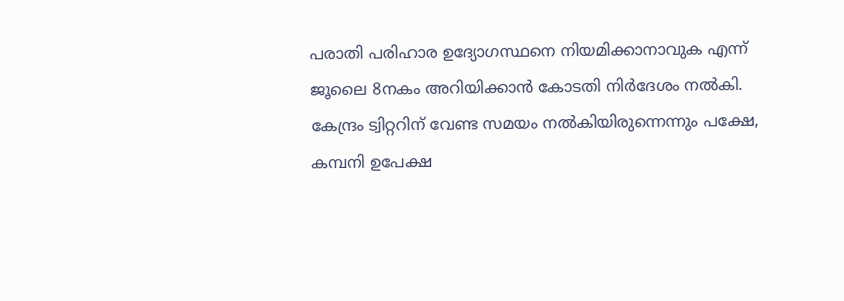പരാതി പരിഹാര ഉദ്യോഗസ്ഥനെ നിയമിക്കാനാവുക എന്ന് ജൂലൈ 8നകം അറിയിക്കാന്‍ കോടതി നിര്‍ദേശം നല്‍കി. കേന്ദ്രം ട്വിറ്ററിന് വേണ്ട സമയം നല്‍കിയിരുന്നെന്നും പക്ഷേ, കമ്പനി ഉപേക്ഷ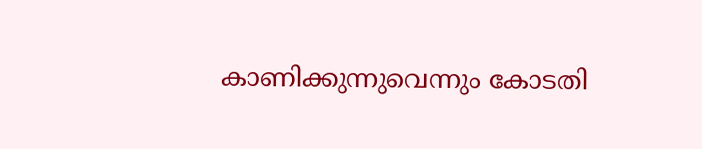കാണിക്കുന്നുവെന്നും കോടതി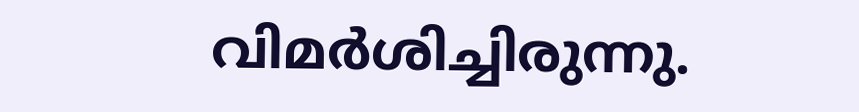വിമര്‍ശിച്ചിരുന്നു.